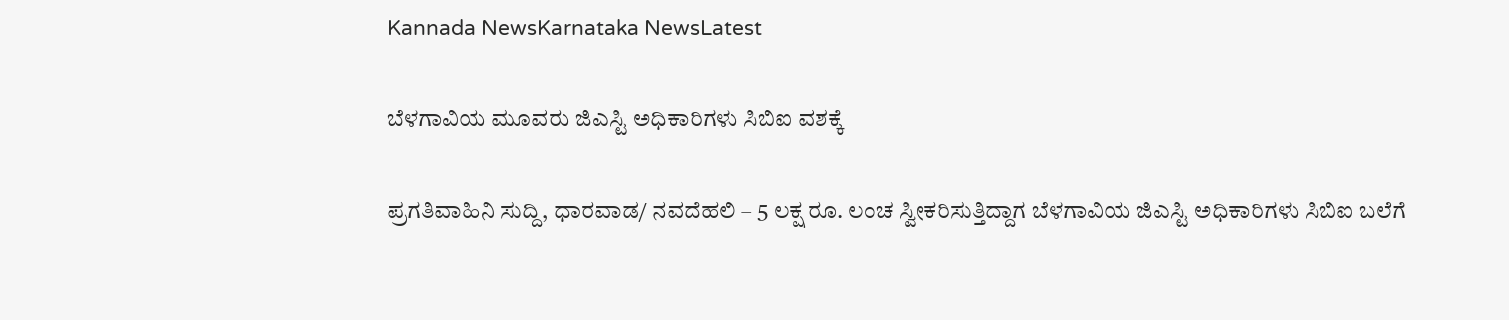Kannada NewsKarnataka NewsLatest

ಬೆಳಗಾವಿಯ ಮೂವರು ಜಿಎಸ್ಟಿ ಅಧಿಕಾರಿಗಳು ಸಿಬಿಐ ವಶಕ್ಕೆ

ಪ್ರಗತಿವಾಹಿನಿ ಸುದ್ದಿ, ಧಾರವಾಡ/ ನವದೆಹಲಿ – 5 ಲಕ್ಷ ರೂ. ಲಂಚ ಸ್ವೀಕರಿಸುತ್ತಿದ್ದಾಗ ಬೆಳಗಾವಿಯ ಜಿಎಸ್ಟಿ ಅಧಿಕಾರಿಗಳು ಸಿಬಿಐ ಬಲೆಗೆ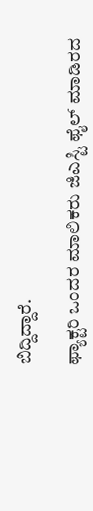ಬಿದ್ದಿದ್ದಾರೆ.

ಫ್ಯಾಕ್ಟರಿ ಒಂದರ ಮಾಲಿಕರು ಜಿಎಸ್ಟಿ ಫೈಲ್ ಮಾಡಿರದ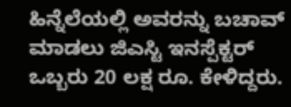ಹಿನ್ನೆಲೆಯಲ್ಲಿ ಅವರನ್ನು ಬಚಾವ್ ಮಾಡಲು ಜಿಎಸ್ಟಿ ಇನಸ್ಪೆಕ್ಟರ್ ಒಬ್ಬರು 20 ಲಕ್ಷ ರೂ. ಕೇಳಿದ್ದರು.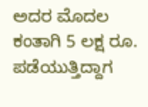ಅದರ ಮೊದಲ ಕಂತಾಗಿ 5 ಲಕ್ಷ ರೂ. ಪಡೆಯುತ್ತಿದ್ದಾಗ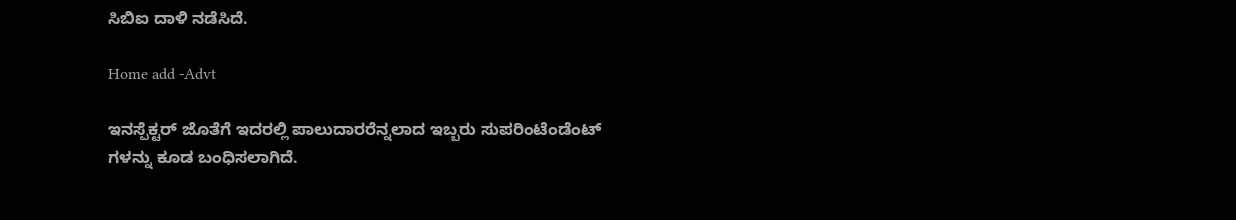ಸಿಬಿಐ ದಾಳಿ ನಡೆಸಿದೆ.

Home add -Advt

ಇನಸ್ಪೆಕ್ಟರ್ ಜೊತೆಗೆ ಇದರಲ್ಲಿ ಪಾಲುದಾರರೆನ್ನಲಾದ ಇಬ್ಬರು ಸುಪರಿಂಟೆಂಡೆಂಟ್ ಗಳನ್ನು ಕೂಡ ಬಂಧಿಸಲಾಗಿದೆ.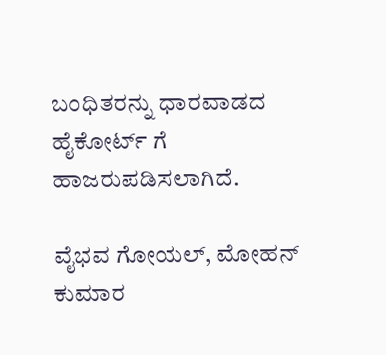ಬಂಧಿತರನ್ನು ಧಾರವಾಡದ ಹೈಕೋರ್ಟ್ ಗೆ ಹಾಜರುಪಡಿಸಲಾಗಿದೆ.

ವೈಭವ ಗೋಯಲ್, ಮೋಹನ್ ಕುಮಾರ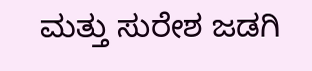ಮತ್ತು ಸುರೇಶ ಜಡಗಿ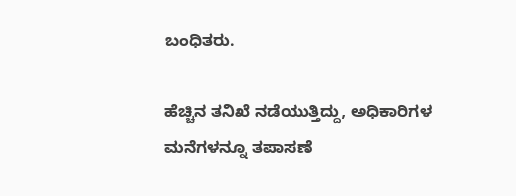ಬಂಧಿತರು.

ಹೆಚ್ಚಿನ ತನಿಖೆ ನಡೆಯುತ್ತಿದ್ದು, ಅಧಿಕಾರಿಗಳ ಮನೆಗಳನ್ನೂ ತಪಾಸಣೆ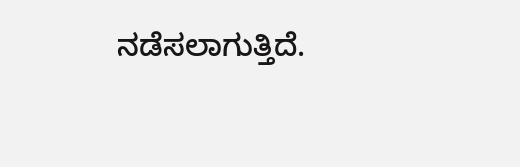ನಡೆಸಲಾಗುತ್ತಿದೆ.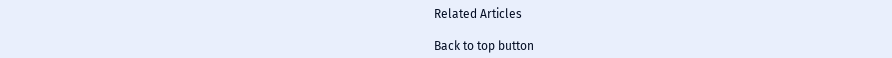Related Articles

Back to top button